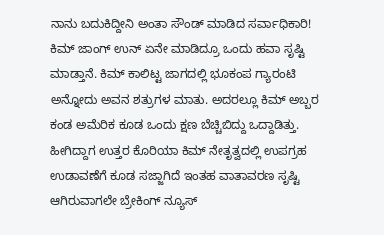ನಾನು ಬದುಕಿದ್ದೀನಿ ಅಂತಾ ಸೌಂಡ್ ಮಾಡಿದ ಸರ್ವಾಧಿಕಾರಿ!
ಕಿಮ್ ಜಾಂಗ್ ಉನ್ ಏನೇ ಮಾಡಿದ್ರೂ ಒಂದು ಹವಾ ಸೃಷ್ಟಿ ಮಾಡ್ತಾನೆ. ಕಿಮ್ ಕಾಲಿಟ್ಟ ಜಾಗದಲ್ಲಿ ಭೂಕಂಪ ಗ್ಯಾರಂಟಿ ಅನ್ನೋದು ಅವನ ಶತ್ರುಗಳ ಮಾತು. ಅದರಲ್ಲೂ ಕಿಮ್ ಅಬ್ಬರ ಕಂಡ ಅಮೆರಿಕ ಕೂಡ ಒಂದು ಕ್ಷಣ ಬೆಚ್ಚಿಬಿದ್ದು ಒದ್ದಾಡಿತ್ತು. ಹೀಗಿದ್ದಾಗ ಉತ್ತರ ಕೊರಿಯಾ ಕಿಮ್ ನೇತೃತ್ವದಲ್ಲಿ ಉಪಗ್ರಹ ಉಡಾವಣೆಗೆ ಕೂಡ ಸಜ್ಜಾಗಿದೆ ಇಂತಹ ವಾತಾವರಣ ಸೃಷ್ಟಿ ಆಗಿರುವಾಗಲೇ ಬ್ರೇಕಿಂಗ್ ನ್ಯೂಸ್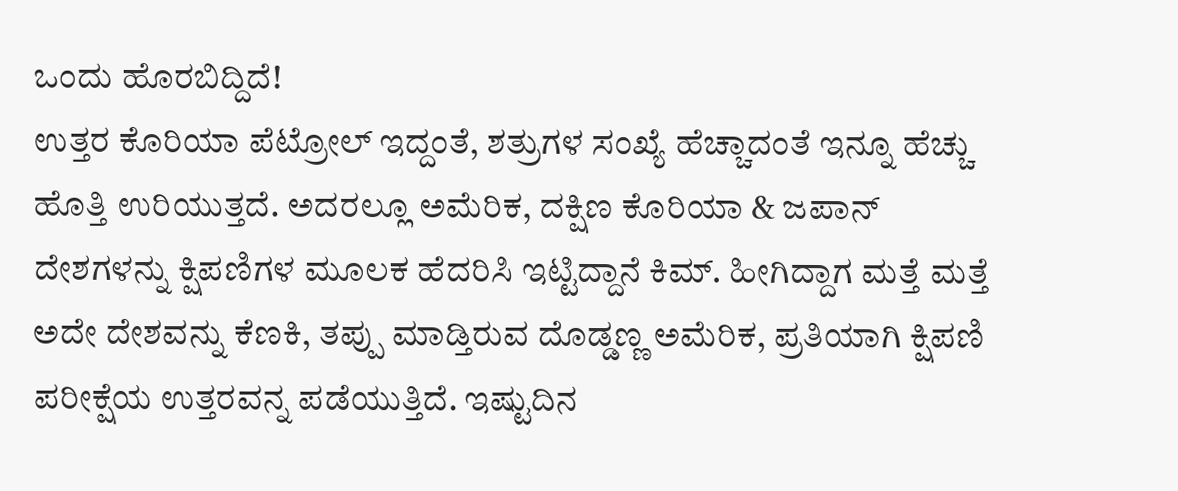ಒಂದು ಹೊರಬಿದ್ದಿದೆ!
ಉತ್ತರ ಕೊರಿಯಾ ಪೆಟ್ರೋಲ್ ಇದ್ದಂತೆ, ಶತ್ರುಗಳ ಸಂಖ್ಯೆ ಹೆಚ್ಚಾದಂತೆ ಇನ್ನೂ ಹೆಚ್ಚು ಹೊತ್ತಿ ಉರಿಯುತ್ತದೆ. ಅದರಲ್ಲೂ ಅಮೆರಿಕ, ದಕ್ಷಿಣ ಕೊರಿಯಾ & ಜಪಾನ್ ದೇಶಗಳನ್ನು ಕ್ಷಿಪಣಿಗಳ ಮೂಲಕ ಹೆದರಿಸಿ ಇಟ್ಟಿದ್ದಾನೆ ಕಿಮ್. ಹೀಗಿದ್ದಾಗ ಮತ್ತೆ ಮತ್ತೆ ಅದೇ ದೇಶವನ್ನು ಕೆಣಕಿ, ತಪ್ಪು ಮಾಡ್ತಿರುವ ದೊಡ್ಡಣ್ಣ ಅಮೆರಿಕ, ಪ್ರತಿಯಾಗಿ ಕ್ಷಿಪಣಿ ಪರೀಕ್ಷೆಯ ಉತ್ತರವನ್ನ ಪಡೆಯುತ್ತಿದೆ. ಇಷ್ಟುದಿನ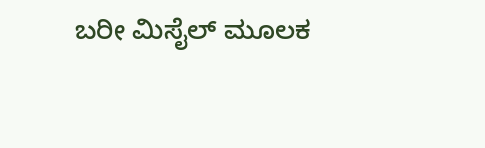ಬರೀ ಮಿಸೈಲ್ ಮೂಲಕ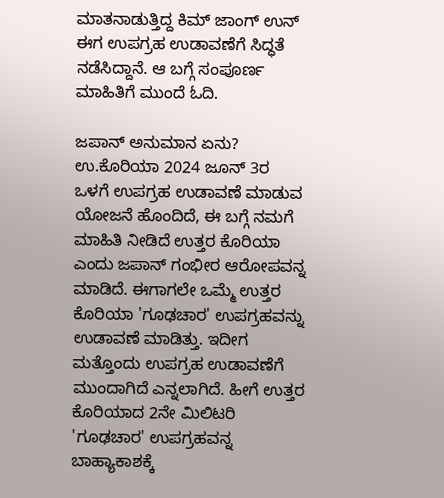ಮಾತನಾಡುತ್ತಿದ್ದ ಕಿಮ್ ಜಾಂಗ್ ಉನ್ ಈಗ ಉಪಗ್ರಹ ಉಡಾವಣೆಗೆ ಸಿದ್ಧತೆ ನಡೆಸಿದ್ದಾನೆ. ಆ ಬಗ್ಗೆ ಸಂಪೂರ್ಣ ಮಾಹಿತಿಗೆ ಮುಂದೆ ಓದಿ.

ಜಪಾನ್ ಅನುಮಾನ ಏನು?
ಉ.ಕೊರಿಯಾ 2024 ಜೂನ್ 3ರ ಒಳಗೆ ಉಪಗ್ರಹ ಉಡಾವಣೆ ಮಾಡುವ ಯೋಜನೆ ಹೊಂದಿದೆ, ಈ ಬಗ್ಗೆ ನಮಗೆ ಮಾಹಿತಿ ನೀಡಿದೆ ಉತ್ತರ ಕೊರಿಯಾ ಎಂದು ಜಪಾನ್ ಗಂಭೀರ ಆರೋಪವನ್ನ ಮಾಡಿದೆ. ಈಗಾಗಲೇ ಒಮ್ಮೆ ಉತ್ತರ ಕೊರಿಯಾ 'ಗೂಢಚಾರ' ಉಪಗ್ರಹವನ್ನು ಉಡಾವಣೆ ಮಾಡಿತ್ತು. ಇದೀಗ ಮತ್ತೊಂದು ಉಪಗ್ರಹ ಉಡಾವಣೆಗೆ ಮುಂದಾಗಿದೆ ಎನ್ನಲಾಗಿದೆ. ಹೀಗೆ ಉತ್ತರ ಕೊರಿಯಾದ 2ನೇ ಮಿಲಿಟರಿ 'ಗೂಢಚಾರ' ಉಪಗ್ರಹವನ್ನ ಬಾಹ್ಯಾಕಾಶಕ್ಕೆ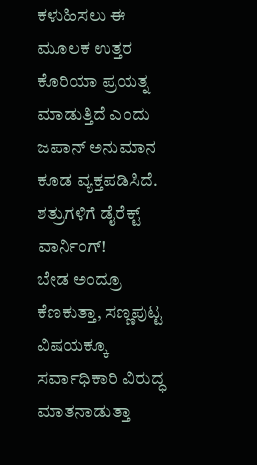ಕಳುಹಿಸಲು ಈ ಮೂಲಕ ಉತ್ತರ ಕೊರಿಯಾ ಪ್ರಯತ್ನ ಮಾಡುತ್ತಿದೆ ಎಂದು ಜಪಾನ್ ಅನುಮಾನ ಕೂಡ ವ್ಯಕ್ತಪಡಿಸಿದೆ.
ಶತ್ರುಗಳಿಗೆ ಡೈರೆಕ್ಟ್ ವಾರ್ನಿಂಗ್!
ಬೇಡ ಅಂದ್ರೂ ಕೆಣಕುತ್ತಾ, ಸಣ್ಣಪುಟ್ಟ ವಿಷಯಕ್ಕೂ ಸರ್ವಾಧಿಕಾರಿ ವಿರುದ್ಧ ಮಾತನಾಡುತ್ತಾ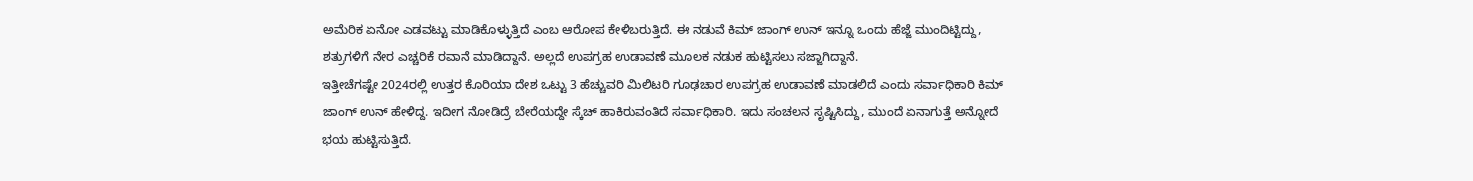ಅಮೆರಿಕ ಏನೋ ಎಡವಟ್ಟು ಮಾಡಿಕೊಳ್ಳುತ್ತಿದೆ ಎಂಬ ಆರೋಪ ಕೇಳಿಬರುತ್ತಿದೆ. ಈ ನಡುವೆ ಕಿಮ್ ಜಾಂಗ್ ಉನ್ ಇನ್ನೂ ಒಂದು ಹೆಜ್ಜೆ ಮುಂದಿಟ್ಟಿದ್ದು, ಶತ್ರುಗಳಿಗೆ ನೇರ ಎಚ್ಚರಿಕೆ ರವಾನೆ ಮಾಡಿದ್ದಾನೆ. ಅಲ್ಲದೆ ಉಪಗ್ರಹ ಉಡಾವಣೆ ಮೂಲಕ ನಡುಕ ಹುಟ್ಟಿಸಲು ಸಜ್ಜಾಗಿದ್ದಾನೆ.
ಇತ್ತೀಚೆಗಷ್ಟೇ 2024ರಲ್ಲಿ ಉತ್ತರ ಕೊರಿಯಾ ದೇಶ ಒಟ್ಟು 3 ಹೆಚ್ಚುವರಿ ಮಿಲಿಟರಿ ಗೂಢಚಾರ ಉಪಗ್ರಹ ಉಡಾವಣೆ ಮಾಡಲಿದೆ ಎಂದು ಸರ್ವಾಧಿಕಾರಿ ಕಿಮ್ ಜಾಂಗ್ ಉನ್ ಹೇಳಿದ್ದ. ಇದೀಗ ನೋಡಿದ್ರೆ ಬೇರೆಯದ್ದೇ ಸ್ಕೆಚ್ ಹಾಕಿರುವಂತಿದೆ ಸರ್ವಾಧಿಕಾರಿ. ಇದು ಸಂಚಲನ ಸೃಷ್ಟಿಸಿದ್ದು, ಮುಂದೆ ಏನಾಗುತ್ತೆ ಅನ್ನೋದೆ ಭಯ ಹುಟ್ಟಿಸುತ್ತಿದೆ.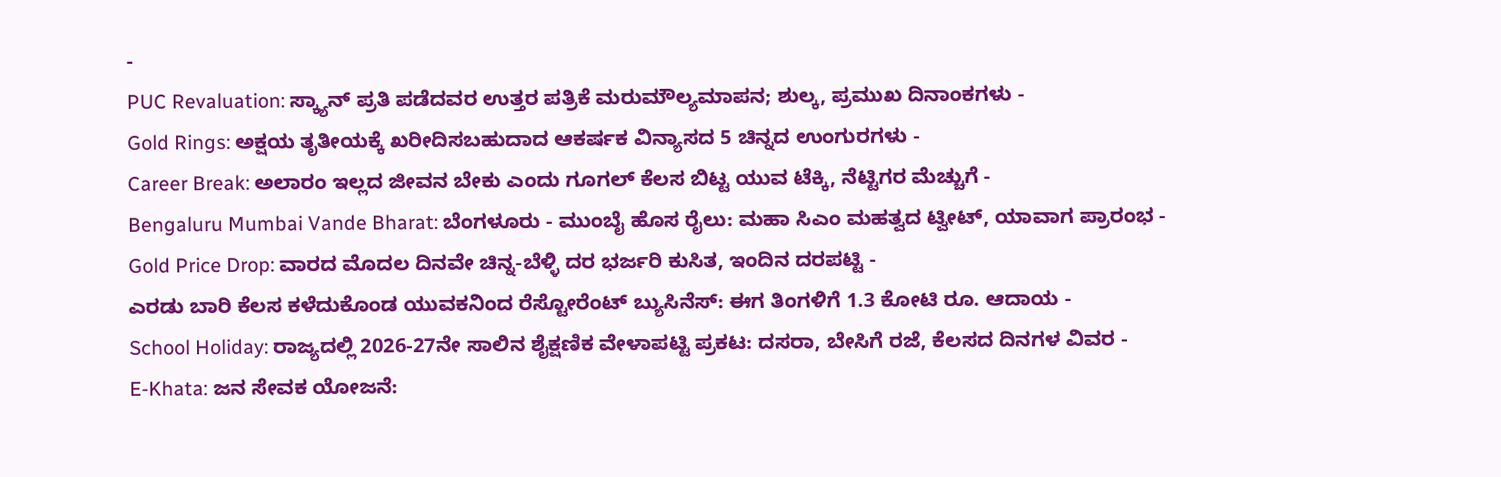-
PUC Revaluation: ಸ್ಕ್ಯಾನ್ ಪ್ರತಿ ಪಡೆದವರ ಉತ್ತರ ಪತ್ರಿಕೆ ಮರುಮೌಲ್ಯಮಾಪನ; ಶುಲ್ಕ, ಪ್ರಮುಖ ದಿನಾಂಕಗಳು -
Gold Rings: ಅಕ್ಷಯ ತೃತೀಯಕ್ಕೆ ಖರೀದಿಸಬಹುದಾದ ಆಕರ್ಷಕ ವಿನ್ಯಾಸದ 5 ಚಿನ್ನದ ಉಂಗುರಗಳು -
Career Break: ಅಲಾರಂ ಇಲ್ಲದ ಜೀವನ ಬೇಕು ಎಂದು ಗೂಗಲ್ ಕೆಲಸ ಬಿಟ್ಟ ಯುವ ಟೆಕ್ಕಿ, ನೆಟ್ಟಿಗರ ಮೆಚ್ಚುಗೆ -
Bengaluru Mumbai Vande Bharat: ಬೆಂಗಳೂರು - ಮುಂಬೈ ಹೊಸ ರೈಲು: ಮಹಾ ಸಿಎಂ ಮಹತ್ವದ ಟ್ವೀಟ್, ಯಾವಾಗ ಪ್ರಾರಂಭ -
Gold Price Drop: ವಾರದ ಮೊದಲ ದಿನವೇ ಚಿನ್ನ-ಬೆಳ್ಳಿ ದರ ಭರ್ಜರಿ ಕುಸಿತ, ಇಂದಿನ ದರಪಟ್ಟಿ -
ಎರಡು ಬಾರಿ ಕೆಲಸ ಕಳೆದುಕೊಂಡ ಯುವಕನಿಂದ ರೆಸ್ಟೋರೆಂಟ್ ಬ್ಯುಸಿನೆಸ್: ಈಗ ತಿಂಗಳಿಗೆ 1.3 ಕೋಟಿ ರೂ. ಆದಾಯ -
School Holiday: ರಾಜ್ಯದಲ್ಲಿ 2026-27ನೇ ಸಾಲಿನ ಶೈಕ್ಷಣಿಕ ವೇಳಾಪಟ್ಟಿ ಪ್ರಕಟ: ದಸರಾ, ಬೇಸಿಗೆ ರಜೆ, ಕೆಲಸದ ದಿನಗಳ ವಿವರ -
E-Khata: ಜನ ಸೇವಕ ಯೋಜನೆ: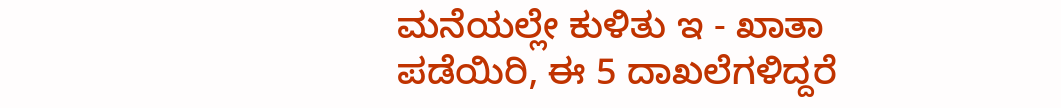ಮನೆಯಲ್ಲೇ ಕುಳಿತು ಇ - ಖಾತಾ ಪಡೆಯಿರಿ, ಈ 5 ದಾಖಲೆಗಳಿದ್ದರೆ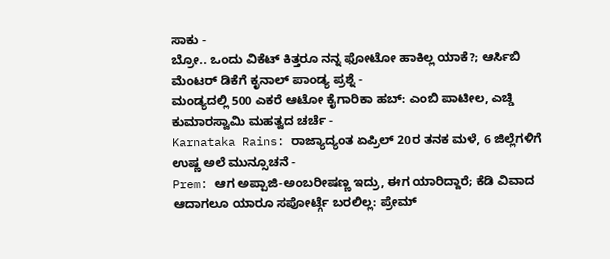ಸಾಕು -
ಬ್ರೋ.. ಒಂದು ವಿಕೆಟ್ ಕಿತ್ತರೂ ನನ್ನ ಫೋಟೋ ಹಾಕಿಲ್ಲ ಯಾಕೆ?; ಆರ್ಸಿಬಿ ಮೆಂಟರ್ ಡಿಕೆಗೆ ಕೃನಾಲ್ ಪಾಂಡ್ಯ ಪ್ರಶ್ನೆ -
ಮಂಡ್ಯದಲ್ಲಿ 500 ಎಕರೆ ಆಟೋ ಕೈಗಾರಿಕಾ ಹಬ್: ಎಂಬಿ ಪಾಟೀಲ, ಎಚ್ಡಿ ಕುಮಾರಸ್ವಾಮಿ ಮಹತ್ವದ ಚರ್ಚೆ -
Karnataka Rains: ರಾಜ್ಯಾದ್ಯಂತ ಏಪ್ರಿಲ್ 20ರ ತನಕ ಮಳೆ, 6 ಜಿಲ್ಲೆಗಳಿಗೆ ಉಷ್ಣ ಅಲೆ ಮುನ್ಸೂಚನೆ -
Prem: ಆಗ ಅಪ್ಪಾಜಿ-ಅಂಬರೀಷಣ್ಣ ಇದ್ರು, ಈಗ ಯಾರಿದ್ದಾರೆ; ಕೆಡಿ ವಿವಾದ ಆದಾಗಲೂ ಯಾರೂ ಸಪೋರ್ಟ್ಗೆ ಬರಲಿಲ್ಲ: ಪ್ರೇಮ್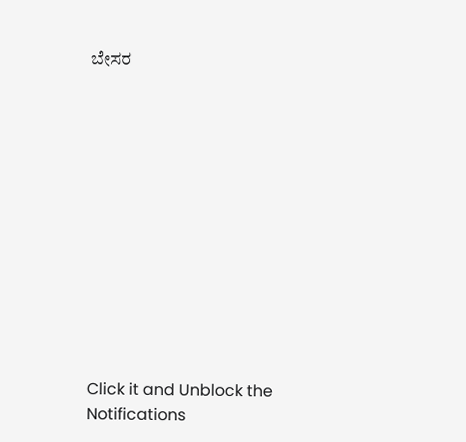ಬೇಸರ












Click it and Unblock the Notifications